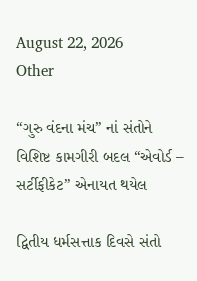August 22, 2026
Other

“ગુરુ વંદના મંચ” નાં સંતોને વિશિષ્ટ કામગીરી બદલ “એવોર્ડ – સર્ટીફીકેટ” એનાયત થયેલ

દ્વિતીય ધર્મસત્તાક દિવસે સંતો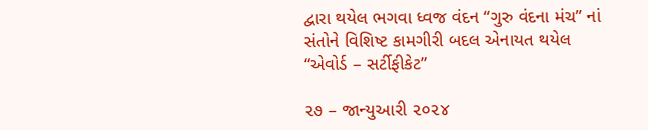દ્વારા થયેલ ભગવા ધ્વજ વંદન “ગુરુ વંદના મંચ” નાં સંતોને વિશિષ્ટ કામગીરી બદલ એનાયત થયેલ “એવોર્ડ – સર્ટીફીકેટ”

૨૭ – જાન્યુઆરી ૨૦૨૪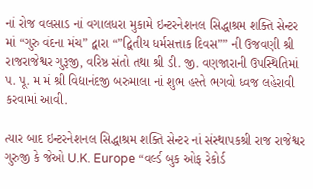નાં રોજ વલસાડ નાં વગાલધરા મુકામે ઇન્ટરનેશનલ સિદ્ધાશ્રમ શક્તિ સેન્ટર માં “ગુરુ વંદના મંચ” દ્વારા “”દ્વિતીય ધર્મસત્તાક દિવસ”” ની ઉજવણી શ્રી રાજરાજેશ્વર ગુરૂજી, વરિષ્ઠ સંતો તથા શ્રી ડી. જી. વણજારાની ઉપસ્થિતિમાં પ. પૂ. મ મં શ્રી વિદ્યાનંદજી બરુમાલા નાં શુભ હસ્તે ભગવો ધ્વજ લહેરાવી કરવામાં આવી.

ત્યાર બાદ ઇન્ટરનેશનલ સિદ્ધાશ્રમ શક્તિ સેન્ટર નાં સંસ્થાપકશ્રી રાજ રાજેશ્વર ગુરુજી કે જેઓ U.K. Europe “વર્લ્ડ બુક ઓફ રેકોર્ડ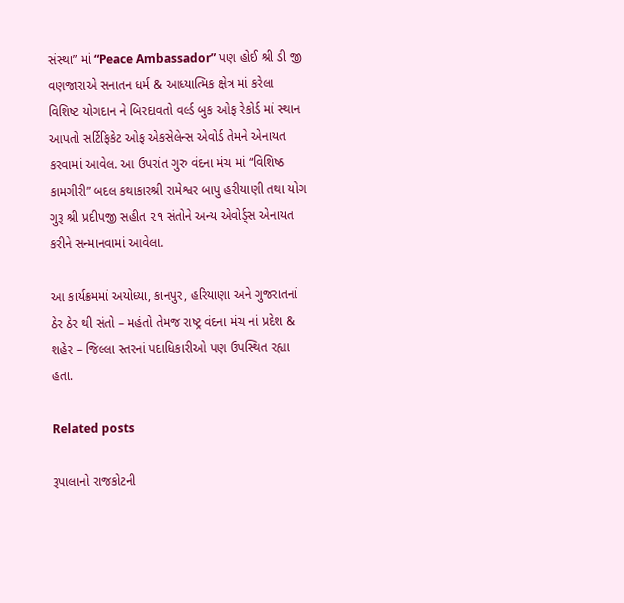સંસ્થા” માં “Peace Ambassador” પણ હોઈ શ્રી ડી જી વણજારાએ સનાતન ધર્મ & આધ્યાત્મિક ક્ષેત્ર માં કરેલા વિશિષ્ટ યોગદાન ને બિરદાવતો વર્લ્ડ બુક ઓફ રેકોર્ડ માં સ્થાન આપતો સર્ટિફિકેટ ઓફ એકસેલેન્સ એવોર્ડ તેમને એનાયત કરવામાં આવેલ. આ ઉપરાંત ગુરુ વંદના મંચ માં “વિશિષ્ઠ કામગીરી” બદલ કથાકારશ્રી રામેશ્વર બાપુ હરીયાણી તથા યોગ ગુરૂ શ્રી પ્રદીપજી સહીત ૨૧ સંતોને અન્ય એવોર્ડ્સ એનાયત કરીને સન્માનવામાં આવેલા.

આ કાર્યક્રમમાં અયોધ્યા, કાનપુર, હરિયાણા અને ગુજરાતનાં ઠેર ઠેર થી સંતો – મહંતો તેમજ રાષ્ટ્ર વંદના મંચ નાં પ્રદેશ & શહેર – જિલ્લા સ્તરનાં પદાધિકારીઓ પણ ઉપસ્થિત રહ્યા હતા.

Related posts

રૂપાલાનો રાજકોટની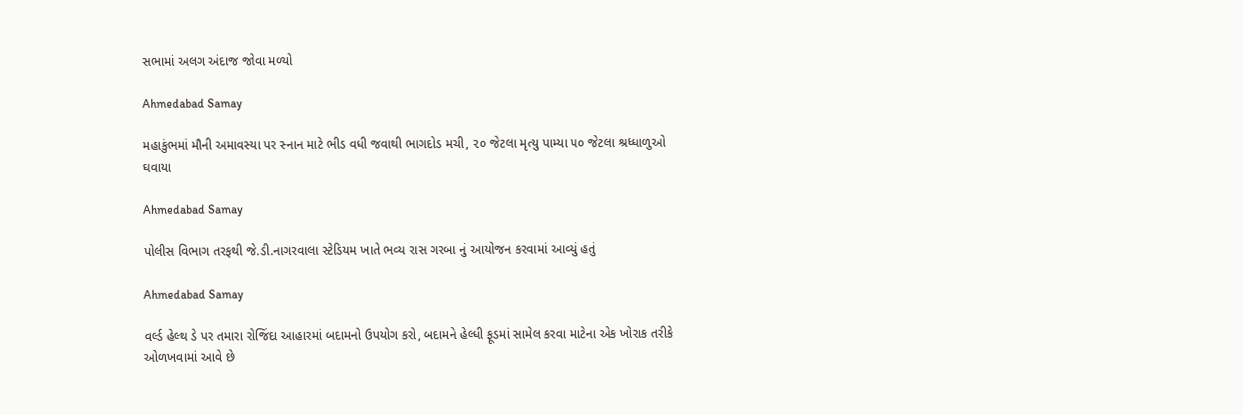સભામાં અલગ અંદાજ જોવા મળ્યો

Ahmedabad Samay

મહાકુંભમાં મૌની અમાવસ્‍યા પર સ્નાન માટે ભીડ વધી જવાથી ભાગદોડ મચી, ૨૦ જેટલા મૃત્યુ પામ્યા ૫૦ જેટલા શ્રધ્ધાળુઓ ઘવાયા

Ahmedabad Samay

પોલીસ વિભાગ તરફથી જે.ડી.નાગરવાલા સ્ટેડિયમ ખાતે ભવ્ય રાસ ગરબા નું આયોજન કરવામાં આવ્યું હતું

Ahmedabad Samay

વર્લ્ડ હેલ્થ ડે પર તમારા રોજિંદા આહારમાં બદામનો ઉપયોગ કરો, બદામને હેલ્ધી ફૂડમાં સામેલ કરવા માટેના એક ખોરાક તરીકે ઓળખવામાં આવે છે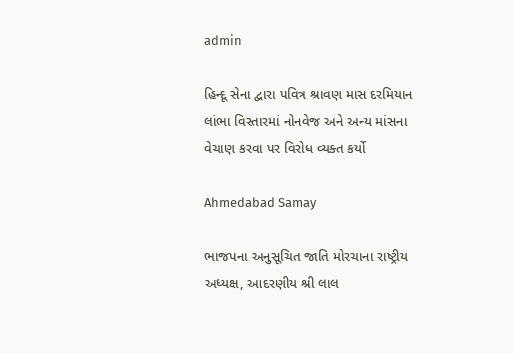admin

હિન્દૂ સેના દ્વારા પવિત્ર શ્રાવણ માસ દરમિયાન લાંભા વિસ્તારમાં નોનવેજ અને અન્ય માંસના વેચાણ કરવા પર વિરોધ વ્યક્ત કર્યો

Ahmedabad Samay

ભાજપના અનુસૂચિત જાતિ મોરચાના રાષ્ટ્રીય અધ્યક્ષ, આદરણીય શ્રી લાલ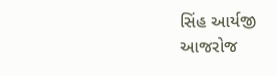સિંહ આર્યજી આજરોજ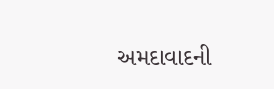અમદાવાદની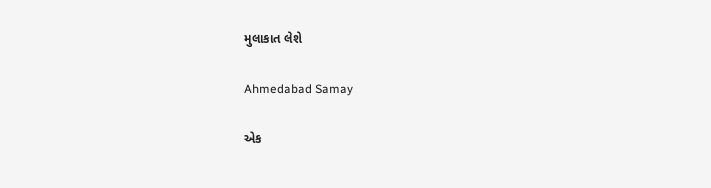મુલાકાત લેશે

Ahmedabad Samay

એક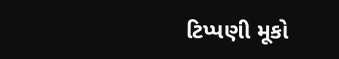ટિપ્પણી મૂકો